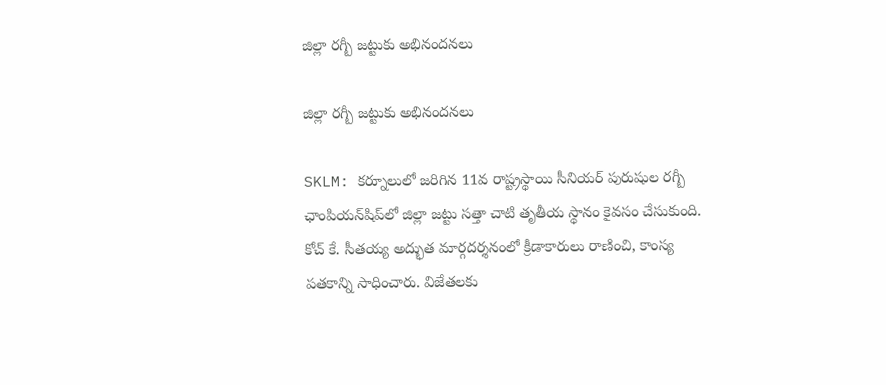జిల్లా రగ్బీ జట్టుకు అభినందనలు

జిల్లా రగ్బీ జట్టుకు అభినందనలు

SKLM: కర్నూలులో జరిగిన 11వ రాష్ట్రస్థాయి సీనియర్ పురుషుల రగ్బీ ఛాంపియన్‌షిప్‌లో జిల్లా జట్టు సత్తా చాటి తృతీయ స్థానం కైవసం చేసుకుంది. కోచ్ కే. సీతయ్య అద్భుత మార్గదర్శనంలో క్రీడాకారులు రాణించి, కాంస్య పతకాన్ని సాధించారు. విజేతలకు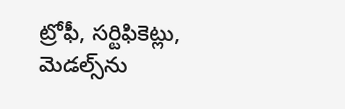ట్రోఫీ, సర్టిఫికెట్లు, మెడల్స్‌ను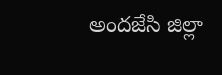అందజేసి జిల్లా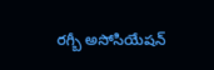రగ్బీ అసోసియేషన్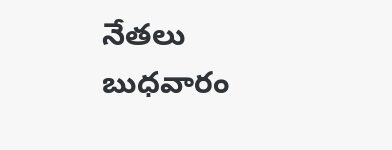నేతలు బుధవారం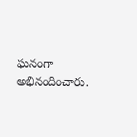ఘనంగా అభినందించారు.